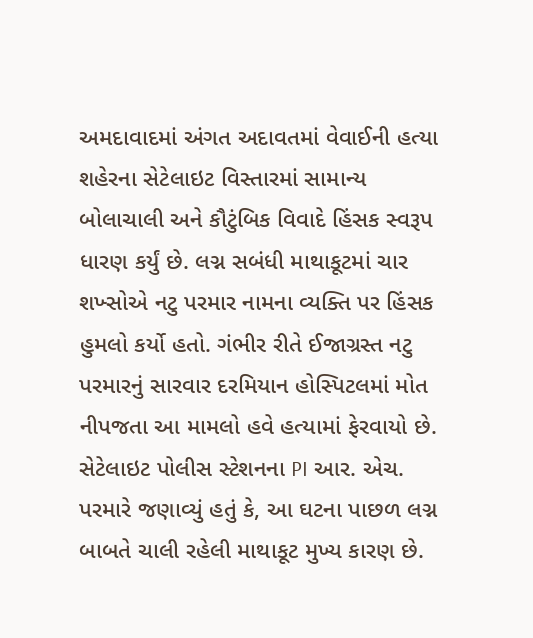અમદાવાદમાં અંગત અદાવતમાં વેવાઈની હત્યા શહેરના સેટેલાઇટ વિસ્તારમાં સામાન્ય બોલાચાલી અને કૌટુંબિક વિવાદે હિંસક સ્વરૂપ ધારણ કર્યું છે. લગ્ન સબંધી માથાકૂટમાં ચાર શખ્સોએ નટુ પરમાર નામના વ્યક્તિ પર હિંસક હુમલો કર્યો હતો. ગંભીર રીતે ઈજાગ્રસ્ત નટુ પરમારનું સારવાર દરમિયાન હોસ્પિટલમાં મોત નીપજતા આ મામલો હવે હત્યામાં ફેરવાયો છે. સેટેલાઇટ પોલીસ સ્ટેશનના PI આર. એચ. પરમારે જણાવ્યું હતું કે, આ ઘટના પાછળ લગ્ન બાબતે ચાલી રહેલી માથાકૂટ મુખ્ય કારણ છે.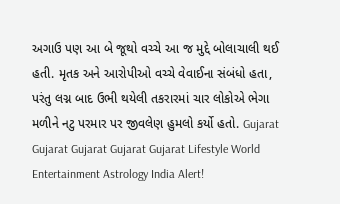અગાઉ પણ આ બે જૂથો વચ્ચે આ જ મુદ્દે બોલાચાલી થઈ હતી. મૃતક અને આરોપીઓ વચ્ચે વેવાઈના સંબંધો હતા, પરંતુ લગ્ન બાદ ઉભી થયેલી તકરારમાં ચાર લોકોએ ભેગા મળીને નટુ પરમાર પર જીવલેણ હુમલો કર્યો હતો. Gujarat Gujarat Gujarat Gujarat Gujarat Lifestyle World Entertainment Astrology India Alert!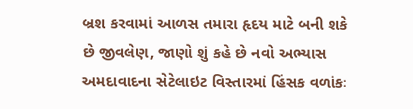બ્રશ કરવામાં આળસ તમારા હૃદય માટે બની શકે છે જીવલેણ, જાણો શું કહે છે નવો અભ્યાસ
અમદાવાદના સેટેલાઇટ વિસ્તારમાં હિંસક વળાંકઃ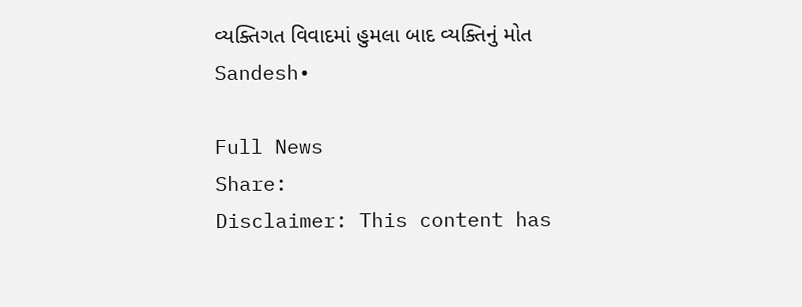વ્યક્તિગત વિવાદમાં હુમલા બાદ વ્યક્તિનું મોત
Sandesh•

Full News
Share:
Disclaimer: This content has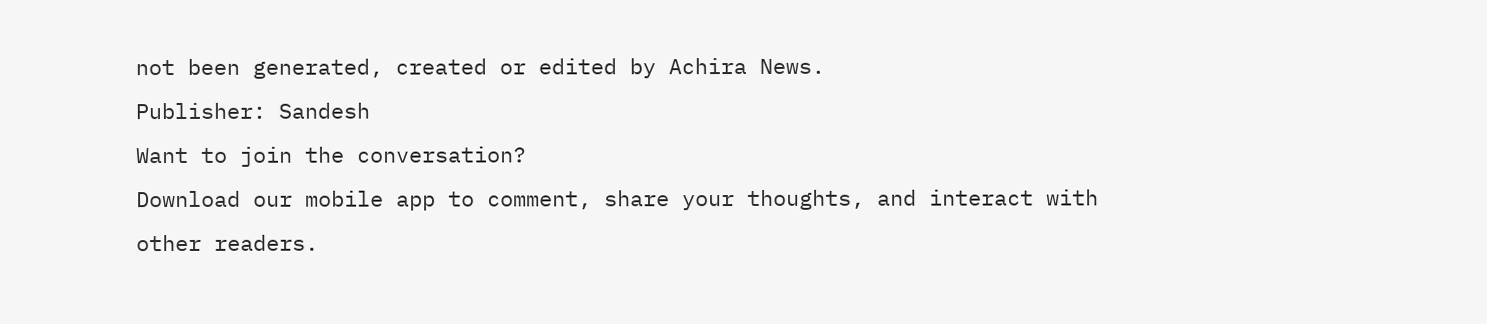not been generated, created or edited by Achira News.
Publisher: Sandesh
Want to join the conversation?
Download our mobile app to comment, share your thoughts, and interact with other readers.